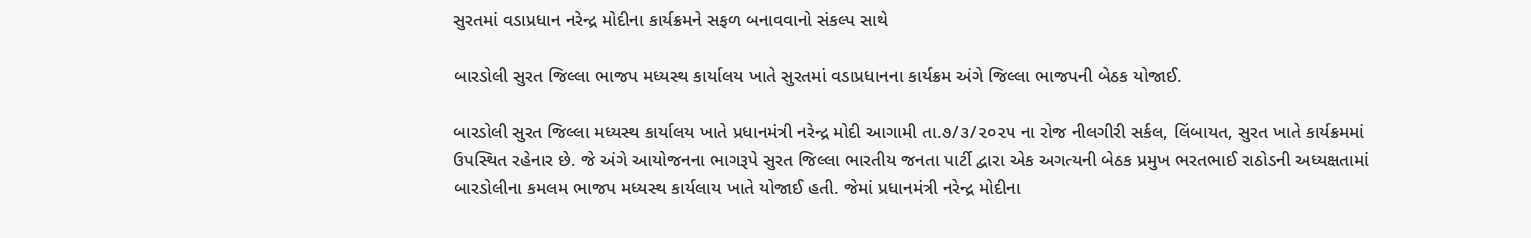સુરતમાં વડાપ્રધાન નરેન્દ્ર મોદીના કાર્યક્રમને સફળ બનાવવાનો સંકલ્પ સાથે

બારડોલી સુરત જિલ્લા ભાજપ મધ્યસ્થ કાર્યાલય ખાતે સુરતમાં વડાપ્રધાનના કાર્યક્રમ અંગે જિલ્લા ભાજપની બેઠક યોજાઈ.

બારડોલી સુરત જિલ્લા મધ્યસ્થ કાર્યાલય ખાતે પ્રધાનમંત્રી નરેન્દ્ર મોદી આગામી તા.૭/૩/૨૦૨૫ ના રોજ નીલગીરી સર્કલ, લિંબાયત, સુરત ખાતે કાર્યક્રમમાં ઉપસ્થિત રહેનાર છે. જે અંગે આયોજનના ભાગરૂપે સુરત જિલ્લા ભારતીય જનતા પાર્ટી દ્વારા એક અગત્યની બેઠક પ્રમુખ ભરતભાઈ રાઠોડની અધ્યક્ષતામાં બારડોલીના કમલમ ભાજપ મધ્યસ્થ કાર્યલાય ખાતે યોજાઈ હતી. જેમાં પ્રધાનમંત્રી નરેન્દ્ર મોદીના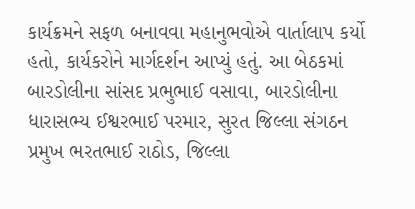કાર્યક્રમને સફળ બનાવવા મહાનુભવોએ વાર્તાલાપ કર્યો હતો, કાર્યકરોને માર્ગદર્શન આપ્યું હતું. આ બેઠકમાં બારડોલીના સાંસદ પ્રભુભાઈ વસાવા, બારડોલીના ધારાસભ્ય ઈશ્વરભાઈ પરમાર, સુરત જિલ્લા સંગઠન પ્રમુખ ભરતભાઈ રાઠોડ, જિલ્લા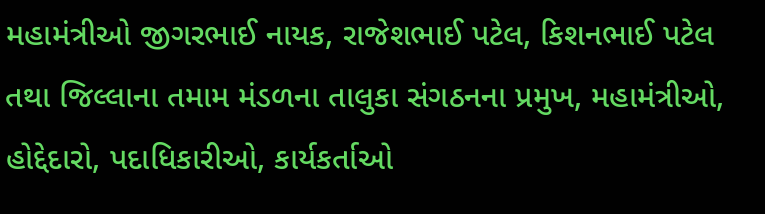મહામંત્રીઓ જીગરભાઈ નાયક, રાજેશભાઈ પટેલ, કિશનભાઈ પટેલ તથા જિલ્લાના તમામ મંડળના તાલુકા સંગઠનના પ્રમુખ, મહામંત્રીઓ, હોદ્દેદારો, પદાધિકારીઓ, કાર્યકર્તાઓ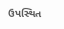ઉપસ્થિત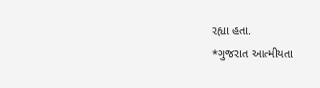રહ્યા હતા.
*ગુજરાત આત્મીયતા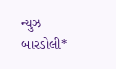ન્યુઝ બારડોલી*